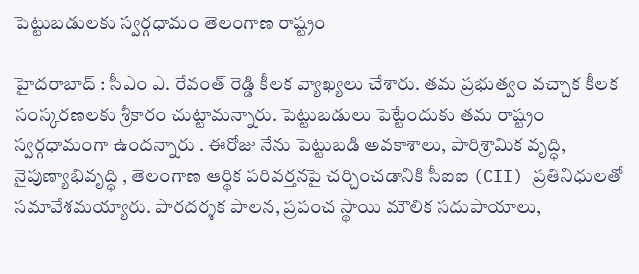పెట్టుబ‌డుల‌కు స్వ‌ర్గ‌ధామం తెలంగాణ రాష్ట్రం

హైద‌రాబాద్ : సీఎం ఎ. రేవంత్ రెడ్డి కీల‌క వ్యాఖ్య‌లు చేశారు. త‌మ ప్ర‌భుత్వం వ‌చ్చాక కీల‌క సంస్క‌ర‌ణ‌ల‌కు శ్రీ‌కారం చుట్టామ‌న్నారు. పెట్టుబ‌డులు పెట్టేందుకు త‌మ రాష్ట్రం స్వ‌ర్గధామంగా ఉంద‌న్నారు . ఈరోజు నేను పెట్టుబడి అవకాశాలు, పారిశ్రామిక వృద్ధి, నైపుణ్యాభివృద్ధి , తెలంగాణ ఆర్థిక పరివర్తనపై చర్చించడానికి సీఐఐ (CII) ప్రతినిధులతో సమావేశమ‌య్యారు. పారదర్శక పాలన, ప్రపంచ స్థాయి మౌలిక సదుపాయాలు,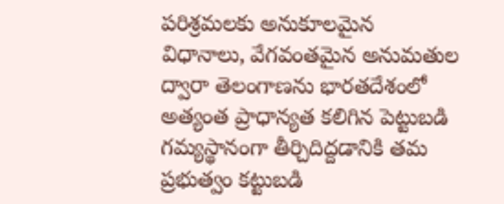పరిశ్రమలకు అనుకూలమైన విధానాలు, వేగవంతమైన అనుమతుల ద్వారా తెలంగాణను భారతదేశంలో అత్యంత ప్రాధాన్యత కలిగిన పెట్టుబడి గమ్యస్థానంగా తీర్చిదిద్దడానికి త‌మ‌ ప్రభుత్వం కట్టుబడి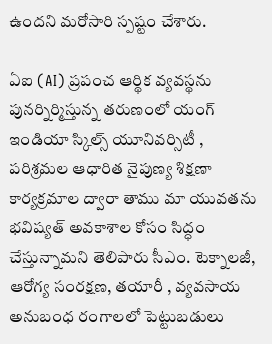ఉందని మ‌రోసారి స్ప‌ష్టం చేశారు.

ఏఐ (AI) ప్రపంచ ఆర్థిక వ్యవస్థను పునర్నిర్మిస్తున్న తరుణంలో యంగ్ ఇండియా స్కిల్స్ యూనివర్సిటీ , పరిశ్రమల ఆధారిత నైపుణ్య శిక్షణా కార్యక్రమాల ద్వారా తాము మా యువతను భవిష్యత్ అవకాశాల కోసం సిద్ధం చేస్తున్నామ‌ని తెలిపారు సీఎం. టెక్నాలజీ, ఆరోగ్య సంరక్షణ, తయారీ , వ్యవసాయ అనుబంధ రంగాలలో పెట్టుబడులు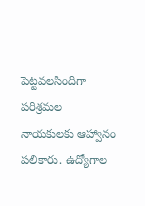పెట్టవలసిందిగా పరిశ్రమల నాయకులకు ఆహ్వానం ప‌లికారు. ఉద్యోగాల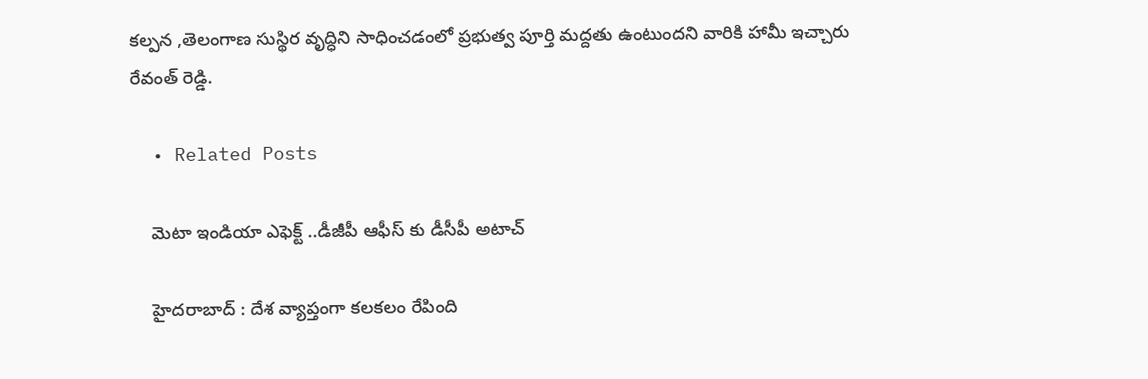కల్పన ,తెలంగాణ సుస్థిర వృద్ధిని సాధించడంలో ప్రభుత్వ పూర్తి మద్దతు ఉంటుందని వారికి హామీ ఇచ్చారు రేవంత్ రెడ్డి.

  • Related Posts

    మెటా ఇండియా ఎఫెక్ట్ ..డీజీపీ ఆఫీస్ కు డీసీపీ అటాచ్

    హైద‌రాబాద్ : దేశ వ్యాప్తంగా క‌ల‌క‌లం రేపింది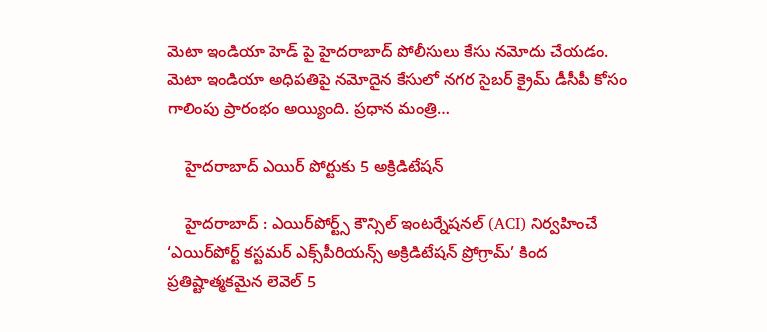మెటా ఇండియా హెడ్ పై హైద‌రాబాద్ పోలీసులు కేసు న‌మోదు చేయ‌డం. మెటా ఇండియా అధిపతిపై నమోదైన కేసులో నగర సైబర్ క్రైమ్ డీసీపీ కోసం గాలింపు ప్రారంభం అయ్యింది. ప్ర‌ధాన మంత్రి…

    హైదరాబాద్ ఎయిర్ పోర్టుకు 5 అక్రిడిటేషన్

    హైద‌రాబాద్ : ఎయిర్‌పోర్ట్స్ కౌన్సిల్ ఇంటర్నేషనల్ (ACI) నిర్వహించే ‘ఎయిర్‌పోర్ట్ కస్టమర్ ఎక్స్‌పీరియన్స్ అక్రిడిటేషన్ ప్రోగ్రామ్’ కింద ప్రతిష్టాత్మకమైన లెవెల్ 5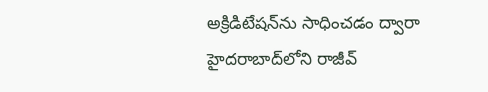అక్రిడిటేషన్‌ను సాధించడం ద్వారా హైదరాబాద్‌లోని రాజీవ్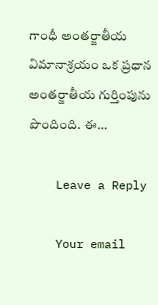గాంధీ అంతర్జాతీయ విమానాశ్రయం ఒక ప్రధాన అంతర్జాతీయ గుర్తింపును పొందింది. ఈ…

    Leave a Reply

    Your email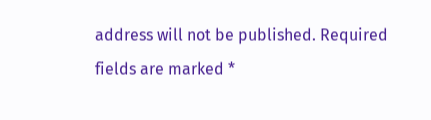address will not be published. Required fields are marked *